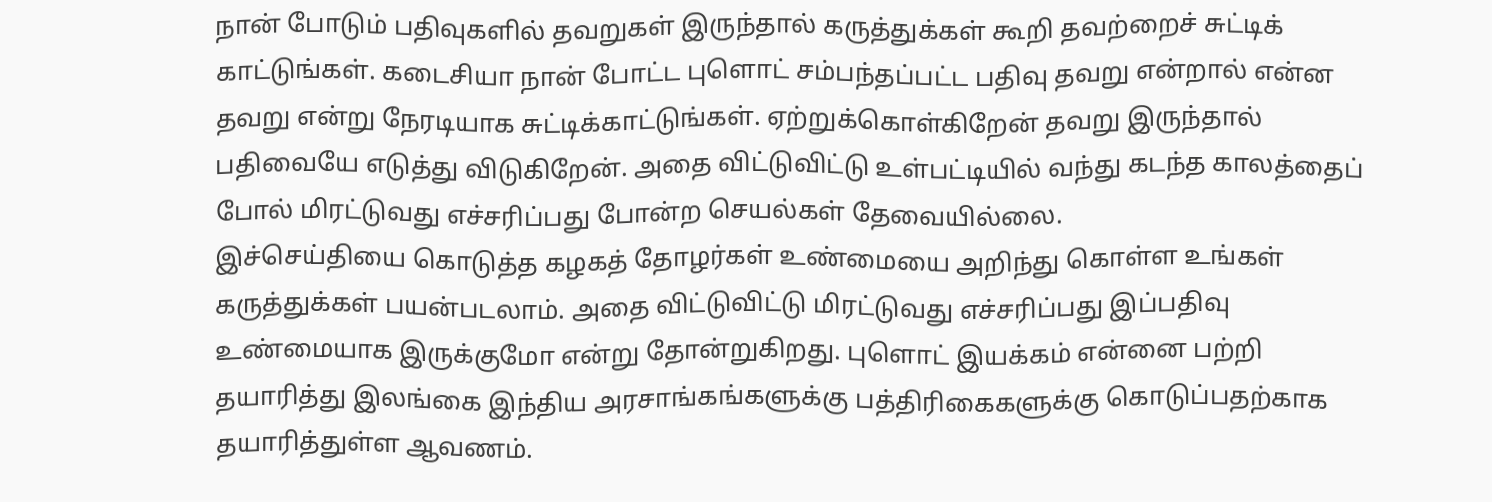நான் போடும் பதிவுகளில் தவறுகள் இருந்தால் கருத்துக்கள் கூறி தவற்றைச் சுட்டிக் காட்டுங்கள். கடைசியா நான் போட்ட புளொட் சம்பந்தப்பட்ட பதிவு தவறு என்றால் என்ன தவறு என்று நேரடியாக சுட்டிக்காட்டுங்கள். ஏற்றுக்கொள்கிறேன் தவறு இருந்தால் பதிவையே எடுத்து விடுகிறேன். அதை விட்டுவிட்டு உள்பட்டியில் வந்து கடந்த காலத்தைப் போல் மிரட்டுவது எச்சரிப்பது போன்ற செயல்கள் தேவையில்லை.
இச்செய்தியை கொடுத்த கழகத் தோழர்கள் உண்மையை அறிந்து கொள்ள உங்கள் கருத்துக்கள் பயன்படலாம். அதை விட்டுவிட்டு மிரட்டுவது எச்சரிப்பது இப்பதிவு உண்மையாக இருக்குமோ என்று தோன்றுகிறது. புளொட் இயக்கம் என்னை பற்றி தயாரித்து இலங்கை இந்திய அரசாங்கங்களுக்கு பத்திரிகைகளுக்கு கொடுப்பதற்காக தயாரித்துள்ள ஆவணம்.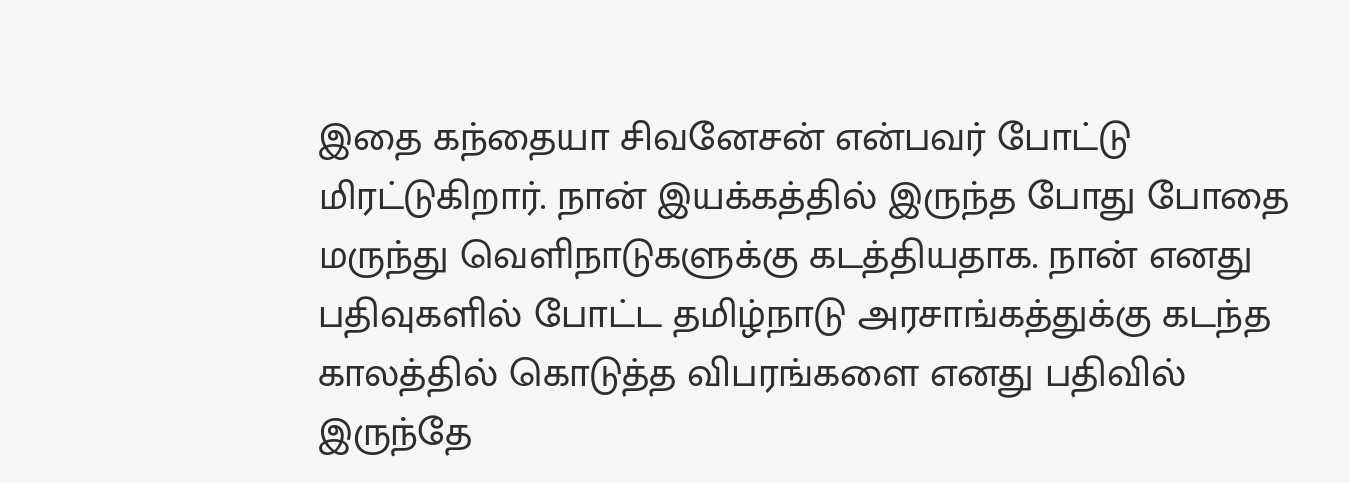இதை கந்தையா சிவனேசன் என்பவர் போட்டு மிரட்டுகிறார். நான் இயக்கத்தில் இருந்த போது போதை மருந்து வெளிநாடுகளுக்கு கடத்தியதாக. நான் எனது பதிவுகளில் போட்ட தமிழ்நாடு அரசாங்கத்துக்கு கடந்த காலத்தில் கொடுத்த விபரங்களை எனது பதிவில் இருந்தே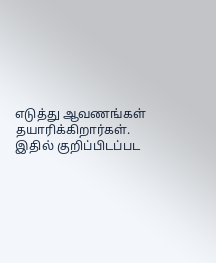எடுத்து ஆவணங்கள் தயாரிக்கிறார்கள். இதில் குறிப்பிடப்பட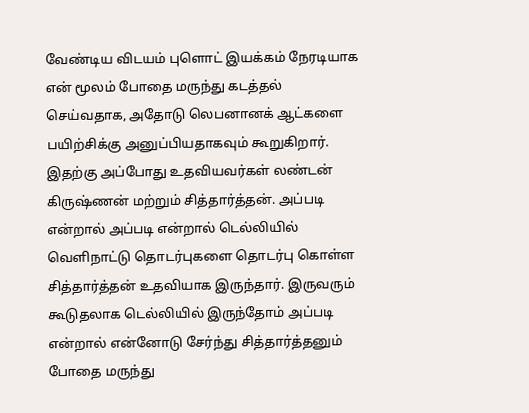வேண்டிய விடயம் புளொட் இயக்கம் நேரடியாக என் மூலம் போதை மருந்து கடத்தல் செய்வதாக, அதோடு லெபனானக் ஆட்களை பயிற்சிக்கு அனுப்பியதாகவும் கூறுகிறார். இதற்கு அப்போது உதவியவர்கள் லண்டன் கிருஷ்ணன் மற்றும் சித்தார்த்தன். அப்படி என்றால் அப்படி என்றால் டெல்லியில் வெளிநாட்டு தொடர்புகளை தொடர்பு கொள்ள சித்தார்த்தன் உதவியாக இருந்தார். இருவரும் கூடுதலாக டெல்லியில் இருந்தோம் அப்படி என்றால் என்னோடு சேர்ந்து சித்தார்த்தனும் போதை மருந்து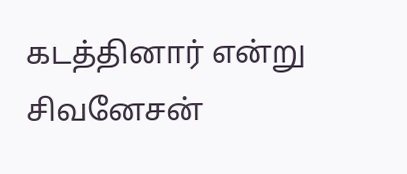கடத்தினார் என்று சிவனேசன்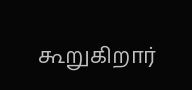கூறுகிறார்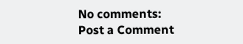No comments:
Post a Comment